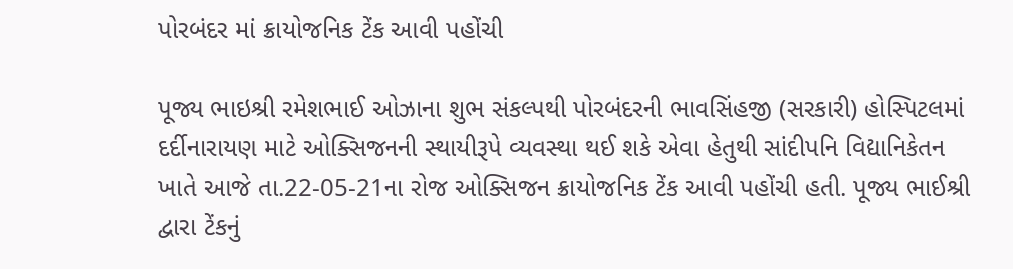પોરબંદર માં ક્રાયોજનિક ટેંક આવી પહોંચી

પૂજ્ય ભાઇશ્રી રમેશભાઈ ઓઝાના શુભ સંકલ્પથી પોરબંદરની ભાવસિંહજી (સરકારી) હોસ્પિટલમાં દર્દીનારાયણ માટે ઓક્સિજનની સ્થાયીરૂપે વ્યવસ્થા થઈ શકે એવા હેતુથી સાંદીપનિ વિદ્યાનિકેતન ખાતે આજે તા.22-05-21ના રોજ ઓક્સિજન ક્રાયોજનિક ટેંક આવી પહોંચી હતી. પૂજ્ય ભાઈશ્રી દ્વારા ટેંકનું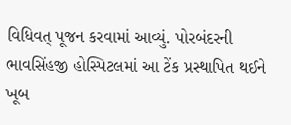વિધિવત્ પૂજન કરવામાં આવ્યું. પોરબંદરની ભાવસિંહજી હોસ્પિટલમાં આ ટેંક પ્રસ્થાપિત થઈને ખૂબ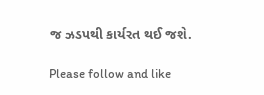જ ઝડપથી કાર્યરત થઈ જશે.

Please follow and like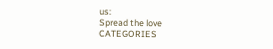us:
Spread the love
CATEGORIES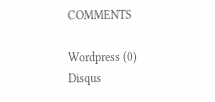COMMENTS

Wordpress (0)
Disqus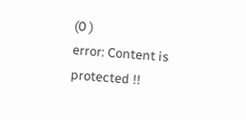(0 )
error: Content is protected !!